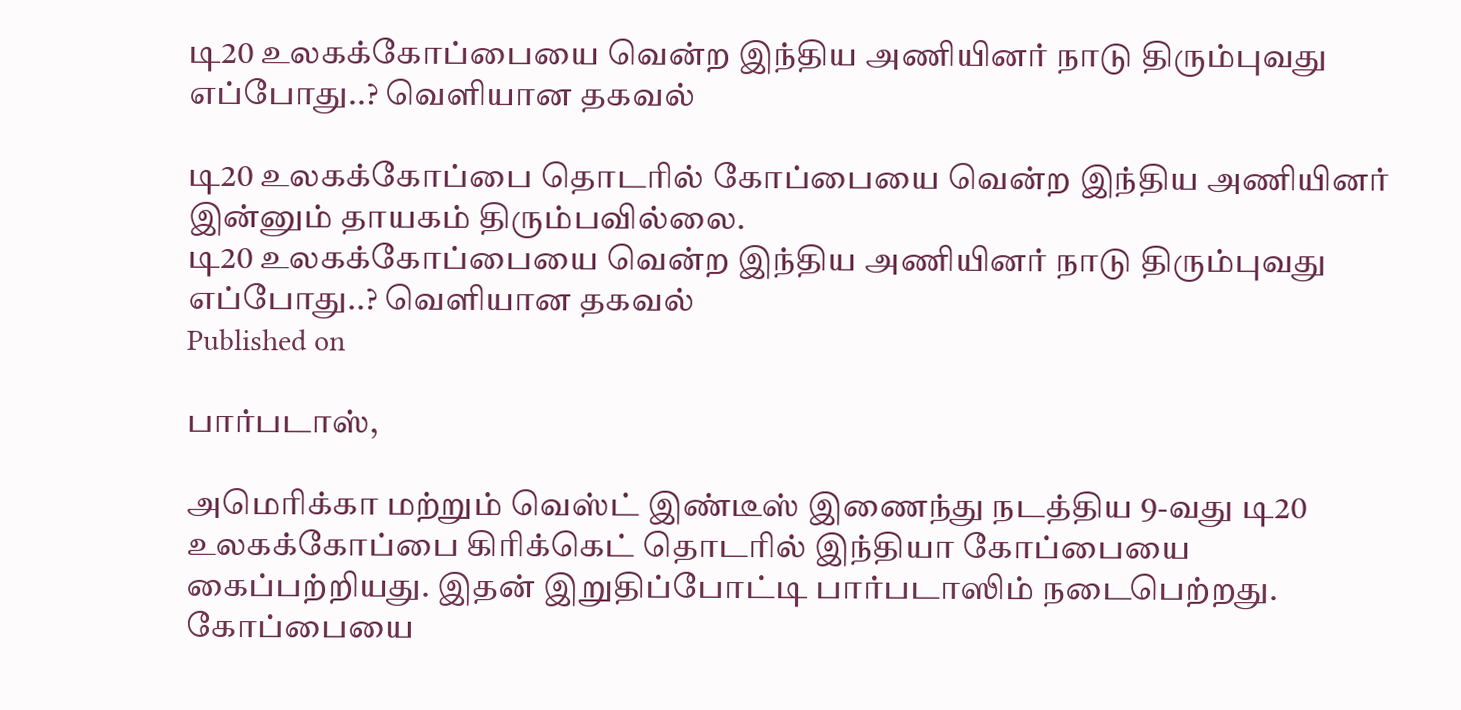டி20 உலகக்கோப்பையை வென்ற இந்திய அணியினர் நாடு திரும்புவது எப்போது..? வெளியான தகவல்

டி20 உலகக்கோப்பை தொடரில் கோப்பையை வென்ற இந்திய அணியினர் இன்னும் தாயகம் திரும்பவில்லை.
டி20 உலகக்கோப்பையை வென்ற இந்திய அணியினர் நாடு திரும்புவது எப்போது..? வெளியான தகவல்
Published on

பார்படாஸ்,

அமெரிக்கா மற்றும் வெஸ்ட் இண்டீஸ் இணைந்து நடத்திய 9-வது டி20 உலகக்கோப்பை கிரிக்கெட் தொடரில் இந்தியா கோப்பையை கைப்பற்றியது. இதன் இறுதிப்போட்டி பார்படாஸிம் நடைபெற்றது. கோப்பையை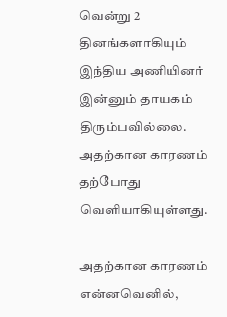வென்று 2 தினங்களாகியும் இந்திய அணியினர் இன்னும் தாயகம் திரும்பவில்லை. அதற்கான காரணம் தற்போது வெளியாகியுள்ளது.

அதற்கான காரணம் என்னவெனில்,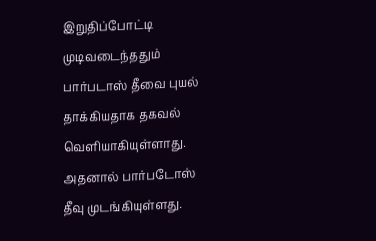இறுதிப்போட்டி முடிவடைந்ததும் பார்படாஸ் தீவை புயல் தாக்கியதாக தகவல் வெளியாகியுள்ளாது. அதனால் பார்படோஸ் தீவு முடங்கியுள்ளது.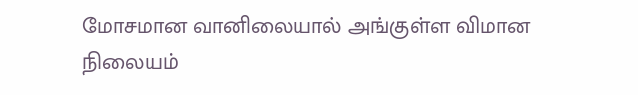மோசமான வானிலையால் அங்குள்ள விமான நிலையம்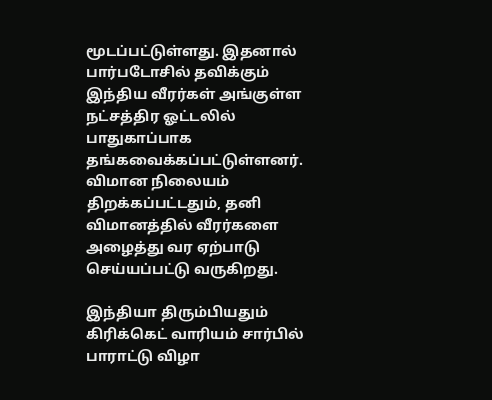மூடப்பட்டுள்ளது. இதனால் பார்படோசில் தவிக்கும் இந்திய வீரர்கள் அங்குள்ள நட்சத்திர ஓட்டலில் பாதுகாப்பாக தங்கவைக்கப்பட்டுள்ளனர். விமான நிலையம் திறக்கப்பட்டதும், தனி விமானத்தில் வீரர்களை அழைத்து வர ஏற்பாடு செய்யப்பட்டு வருகிறது.

இந்தியா திரும்பியதும் கிரிக்கெட் வாரியம் சார்பில் பாராட்டு விழா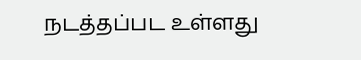நடத்தப்பட உள்ளது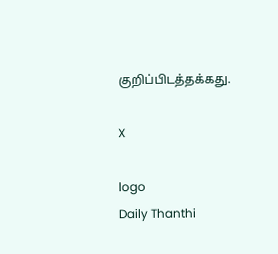குறிப்பிடத்தக்கது.

X

logo
Daily Thanthi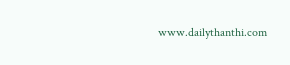www.dailythanthi.com